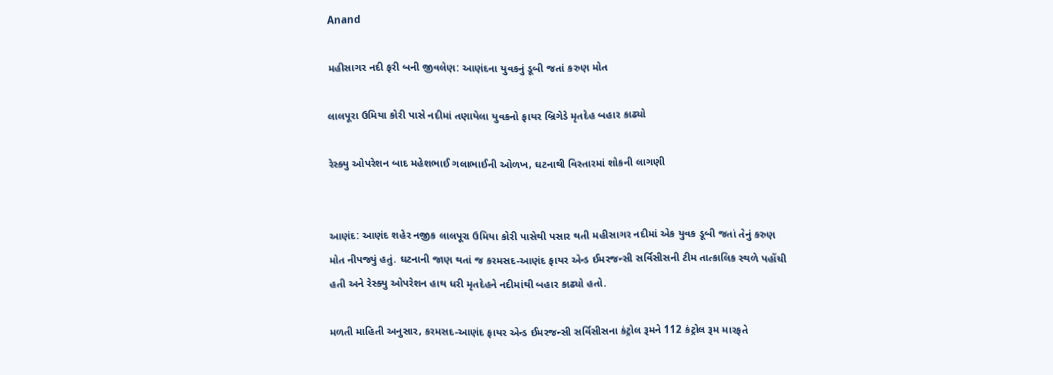Anand

મહીસાગર નદી ફરી બની જીવલેણ: આણંદના યુવકનું ડૂબી જતાં કરુણ મોત

લાલપૂરા ઉમિયા કોરી પાસે નદીમાં તણાયેલા યુવકનો ફાયર બ્રિગેડે મૃતદેહ બહાર કાઢ્યો

રેસ્ક્યુ ઓપરેશન બાદ મહેશભાઈ ગલાભાઈની ઓળખ, ઘટનાથી વિસ્તારમાં શોકની લાગણી


આણંદ: આણંદ શહેર નજીક લાલપૂરા ઉમિયા કોરી પાસેથી પસાર થતી મહીસાગર નદીમાં એક યુવક ડૂબી જતાં તેનું કરુણ મોત નીપજ્યું હતું. ઘટનાની જાણ થતાં જ કરમસદ-આણંદ ફાયર એન્ડ ઈમરજન્સી સર્વિસીસની ટીમ તાત્કાલિક સ્થળે પહોંચી હતી અને રેસ્ક્યુ ઓપરેશન હાથ ધરી મૃતદેહને નદીમાંથી બહાર કાઢ્યો હતો.

મળતી માહિતી અનુસાર, કરમસદ-આણંદ ફાયર એન્ડ ઈમરજન્સી સર્વિસીસના કંટ્રોલ રૂમને 112 કંટ્રોલ રૂમ મારફતે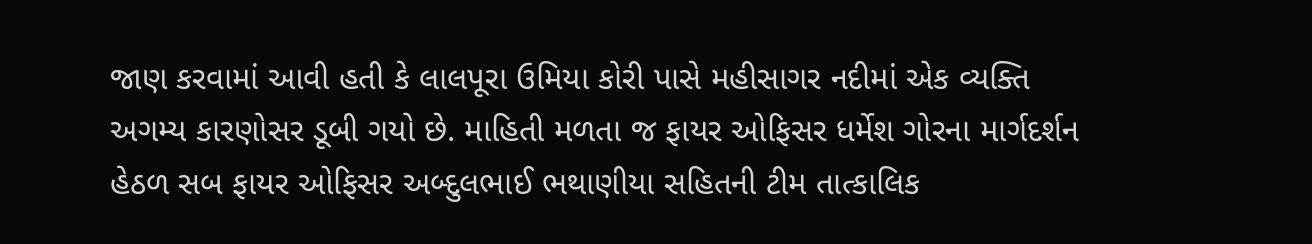જાણ કરવામાં આવી હતી કે લાલપૂરા ઉમિયા કોરી પાસે મહીસાગર નદીમાં એક વ્યક્તિ અગમ્ય કારણોસર ડૂબી ગયો છે. માહિતી મળતા જ ફાયર ઓફિસર ધર્મેશ ગોરના માર્ગદર્શન હેઠળ સબ ફાયર ઓફિસર અબ્દુલભાઈ ભથાણીયા સહિતની ટીમ તાત્કાલિક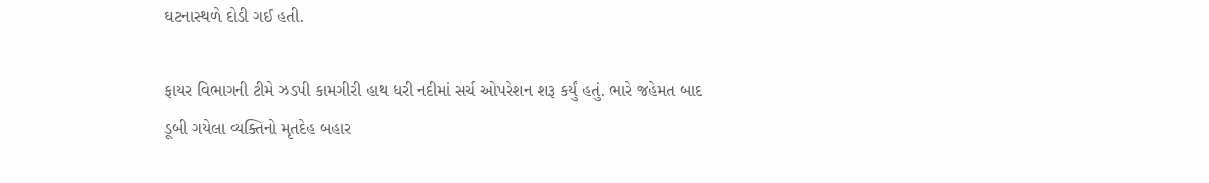ઘટનાસ્થળે દોડી ગઈ હતી.

ફાયર વિભાગની ટીમે ઝડપી કામગીરી હાથ ધરી નદીમાં સર્ચ ઓપરેશન શરૂ કર્યું હતું. ભારે જહેમત બાદ ડૂબી ગયેલા વ્યક્તિનો મૃતદેહ બહાર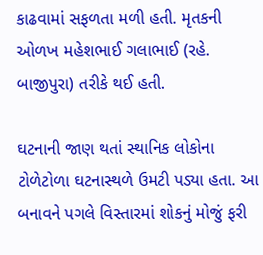કાઢવામાં સફળતા મળી હતી. મૃતકની ઓળખ મહેશભાઈ ગલાભાઈ (રહે. બાજીપુરા) તરીકે થઈ હતી.

ઘટનાની જાણ થતાં સ્થાનિક લોકોના ટોળેટોળા ઘટનાસ્થળે ઉમટી પડ્યા હતા. આ બનાવને પગલે વિસ્તારમાં શોકનું મોજું ફરી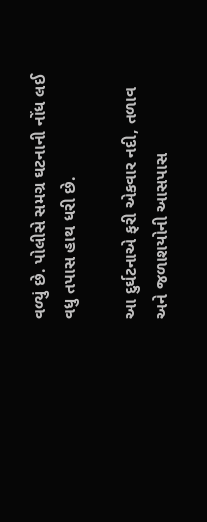વળ્યું છે. પોલીસે સમગ્ર ઘટનાની નોંધ લઈ વધુ તપાસ હાથ ધરી છે.

આ દુર્ઘટનાએ ફરી એકવાર નદી, તળાવ અને જળાશયોની આસપાસ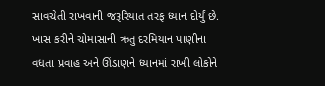સાવચેતી રાખવાની જરૂરિયાત તરફ ધ્યાન દોર્યું છે. ખાસ કરીને ચોમાસાની ઋતુ દરમિયાન પાણીના વધતા પ્રવાહ અને ઊંડાણને ધ્યાનમાં રાખી લોકોને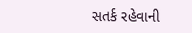સતર્ક રહેવાની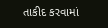તાકીદ કરવામાં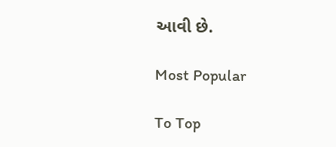આવી છે.

Most Popular

To Top